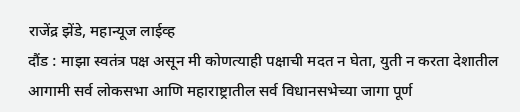राजेंद्र झेंडे, महान्यूज लाईव्ह
दौंड : माझा स्वतंत्र पक्ष असून मी कोणत्याही पक्षाची मदत न घेता, युती न करता देशातील आगामी सर्व लोकसभा आणि महाराष्ट्रातील सर्व विधानसभेच्या जागा पूर्ण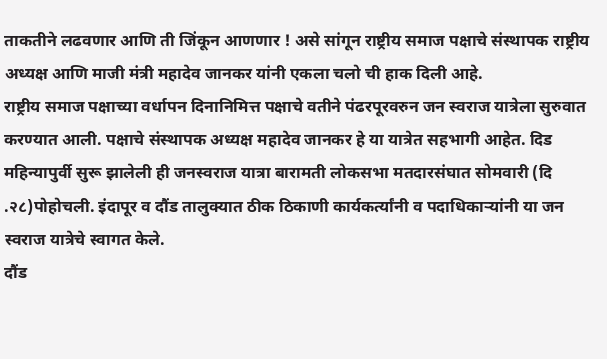ताकतीने लढवणार आणि ती जिंकून आणणार ! असे सांगून राष्ट्रीय समाज पक्षाचे संस्थापक राष्ट्रीय अध्यक्ष आणि माजी मंत्री महादेव जानकर यांनी एकला चलो ची हाक दिली आहे.
राष्ट्रीय समाज पक्षाच्या वर्धापन दिनानिमित्त पक्षाचे वतीने पंढरपूरवरुन जन स्वराज यात्रेला सुरुवात करण्यात आली. पक्षाचे संस्थापक अध्यक्ष महादेव जानकर हे या यात्रेत सहभागी आहेत. दिड महिन्यापुर्वी सुरू झालेली ही जनस्वराज यात्रा बारामती लोकसभा मतदारसंघात सोमवारी (दि .२८)पोहोचली. इंदापूर व दौंड तालुक्यात ठीक ठिकाणी कार्यकर्त्यांनी व पदाधिकाऱ्यांनी या जन स्वराज यात्रेचे स्वागत केले.
दौंड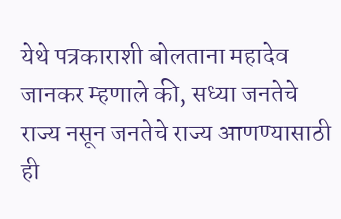येथे पत्रकाराशी बोलताना महादेव जानकर म्हणाले की, सध्या जनतेचे राज्य नसून जनतेचे राज्य आणण्यासाठी ही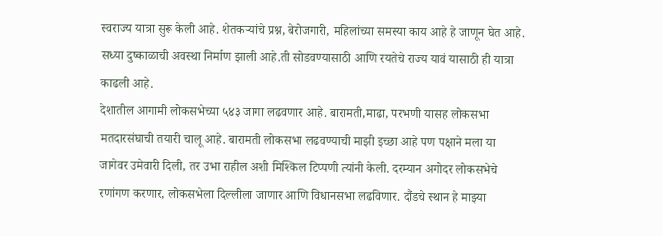स्वराज्य यात्रा सुरू केली आहे. शेतकऱ्यांचे प्रश्न, बेरोजगारी, महिलांच्या समस्या काय आहे हे जाणून घेत आहे. सध्या दुष्काळाची अवस्था निर्माण झाली आहे.ती सोडवण्यासाठी आणि रयतेचे राज्य यावं यासाठी ही यात्रा काढली आहे.
देशातील आगामी लोकसभेच्या ५४३ जागा लढवणार आहे. बारामती,माढा, परभणी यासह लोकसभा मतदारसंघाची तयारी चालू आहे. बारामती लोकसभा लढवण्याची माझी इच्छा आहे पण पक्षाने मला या जागेवर उमेवारी दिली, तर उभा राहील अशी मिश्किल टिप्पणी त्यांनी केली. दरम्यान अगोदर लोकसभेचे रणांगण करणार, लोकसभेला दिल्लीला जाणार आणि विधानसभा लढविणार. दौंडचे स्थान हे माझ्या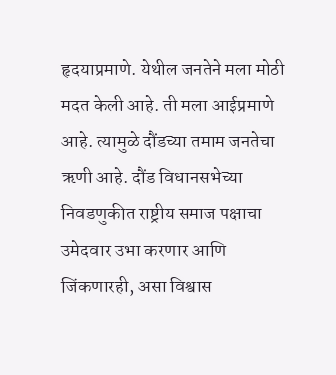हृदयाप्रमाणे. येथील जनतेने मला मोठी मदत केली आहे. ती मला आईप्रमाणे आहे. त्यामुळे दौंडच्या तमाम जनतेचा ऋणी आहे. दौंड विधानसभेच्या निवडणुकीत राष्ट्रीय समाज पक्षाचा उमेदवार उभा करणार आणि जिंकणारही, असा विश्वास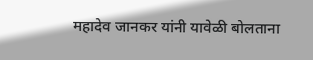महादेव जानकर यांनी यावेळी बोलताना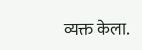व्यक्त केला.